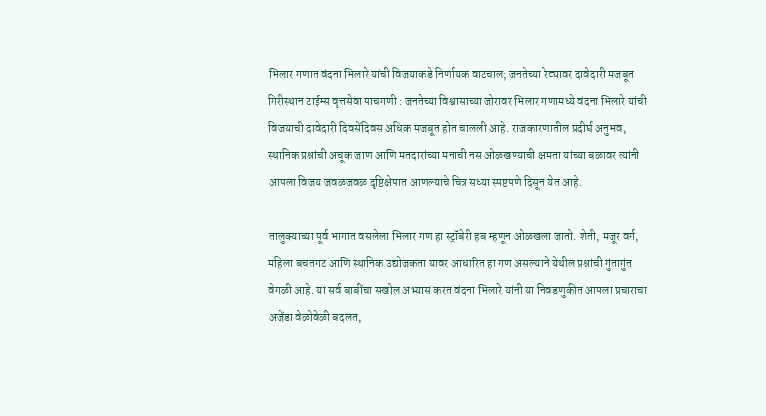भिलार गणात वंदना भिलारे यांची विजयाकडे निर्णायक वाटचाल; जनतेच्या रेट्यावर दावेदारी मजबूत
गिरीस्थान टाईम्स वृत्तसेवा पाचगणी : जनतेच्या विश्वासाच्या जोरावर भिलार गणामध्ये वंदना भिलारे यांची विजयाची दावेदारी दिवसेंदिवस अधिक मजबूत होत चालली आहे. राजकारणातील प्रदीर्घ अनुभव, स्थानिक प्रश्नांची अचूक जाण आणि मतदारांच्या मनाची नस ओळखण्याची क्षमता यांच्या बळावर त्यांनी आपला विजय जवळजवळ दृष्टिक्षेपात आणल्याचे चित्र सध्या स्पष्टपणे दिसून येत आहे.

तालुक्याच्या पूर्व भागात वसलेला भिलार गण हा स्ट्रॉबेरी हब म्हणून ओळखला जातो. शेती, मजूर वर्ग, महिला बचतगट आणि स्थानिक उद्योजकता यावर आधारित हा गण असल्याने येथील प्रश्नांची गुंतागुंत वेगळी आहे. या सर्व बाबींचा सखोल अभ्यास करत वंदना भिलारे यांनी या निवडणुकीत आपला प्रचाराचा अजेंडा वेळोवेळी बदलत,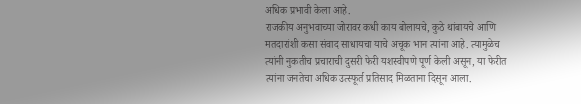अधिक प्रभावी केला आहे.
राजकीय अनुभवाच्या जोरावर कधी काय बोलायचे, कुठे थांबायचे आणि मतदारांशी कसा संवाद साधायचा याचे अचूक भान त्यांना आहे. त्यामुळेच त्यांनी नुकतीच प्रचाराची दुसरी फेरी यशस्वीपणे पूर्ण केली असून, या फेरीत त्यांना जनतेचा अधिक उत्स्फूर्त प्रतिसाद मिळताना दिसून आला.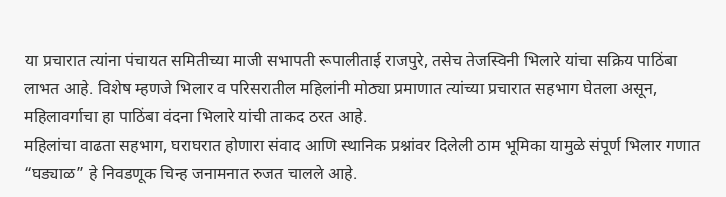या प्रचारात त्यांना पंचायत समितीच्या माजी सभापती रूपालीताई राजपुरे, तसेच तेजस्विनी भिलारे यांचा सक्रिय पाठिंबा लाभत आहे. विशेष म्हणजे भिलार व परिसरातील महिलांनी मोठ्या प्रमाणात त्यांच्या प्रचारात सहभाग घेतला असून, महिलावर्गाचा हा पाठिंबा वंदना भिलारे यांची ताकद ठरत आहे.
महिलांचा वाढता सहभाग, घराघरात होणारा संवाद आणि स्थानिक प्रश्नांवर दिलेली ठाम भूमिका यामुळे संपूर्ण भिलार गणात “घड्याळ” हे निवडणूक चिन्ह जनामनात रुजत चालले आहे.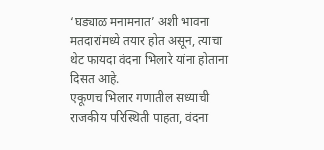‘घड्याळ मनामनात’ अशी भावना मतदारांमध्ये तयार होत असून, त्याचा थेट फायदा वंदना भिलारे यांना होताना दिसत आहे.
एकूणच भिलार गणातील सध्याची राजकीय परिस्थिती पाहता, वंदना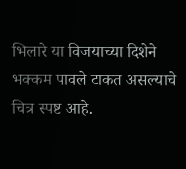भिलारे या विजयाच्या दिशेने भक्कम पावले टाकत असल्याचे चित्र स्पष्ट आहे.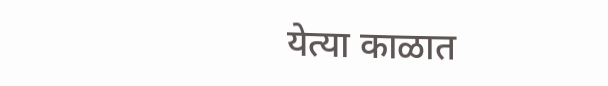येत्या काळात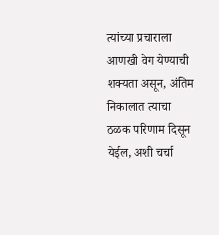त्यांच्या प्रचाराला आणखी वेग येण्याची शक्यता असून, अंतिम निकालात त्याचा ठळक परिणाम दिसून येईल, अशी चर्चा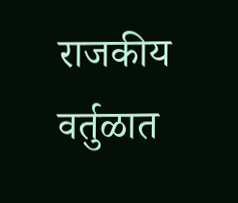राजकीय वर्तुळात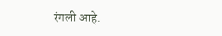रंगली आहे.